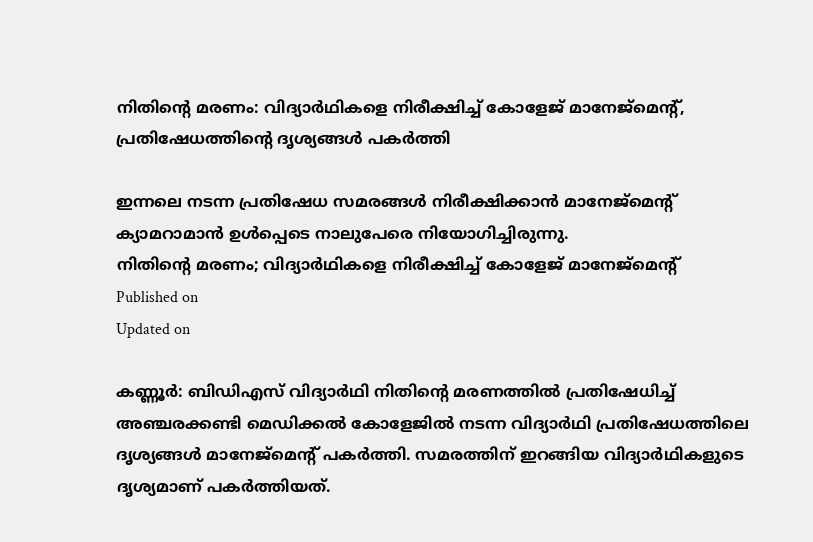നിതിൻ്റെ മരണം: വിദ്യാർഥികളെ നിരീക്ഷിച്ച് കോളേജ് മാനേജ്മെൻ്റ്, പ്രതിഷേധത്തിൻ്റെ ദൃശ്യങ്ങൾ പകർത്തി

ഇന്നലെ നടന്ന പ്രതിഷേധ സമരങ്ങൾ നിരീക്ഷിക്കാൻ മാനേജ്മെൻ്റ് ക്യാമറാമാൻ ഉൾപ്പെടെ നാലുപേരെ നിയോഗിച്ചിരുന്നു.
നിതിന്റെ മരണം; വിദ്യാർഥികളെ നിരീക്ഷിച്ച് കോളേജ് മാനേജ്മെന്റ്
Published on
Updated on

കണ്ണൂർ: ബിഡിഎസ് വിദ്യാർഥി നിതിൻ്റെ മരണത്തിൽ പ്രതിഷേധിച്ച് അഞ്ചരക്കണ്ടി മെഡിക്കൽ കോളേജിൽ നടന്ന വിദ്യാർഥി പ്രതിഷേധത്തിലെ ദൃശ്യങ്ങൾ മാനേജ്‌മെന്റ് പകർത്തി. സമരത്തിന് ഇറങ്ങിയ വിദ്യാർഥികളുടെ ദൃശ്യമാണ് പകർത്തിയത്.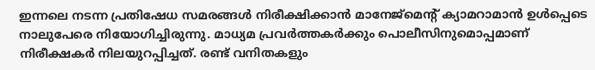ഇന്നലെ നടന്ന പ്രതിഷേധ സമരങ്ങൾ നിരീക്ഷിക്കാൻ മാനേജ്മെന്റ് ക്യാമറാമാൻ ഉൾപ്പെടെ നാലുപേരെ നിയോഗിച്ചിരുന്നു. മാധ്യമ പ്രവർത്തകർക്കും പൊലീസിനുമൊപ്പമാണ് നിരീക്ഷകർ നിലയുറപ്പിച്ചത്. രണ്ട് വനിതകളും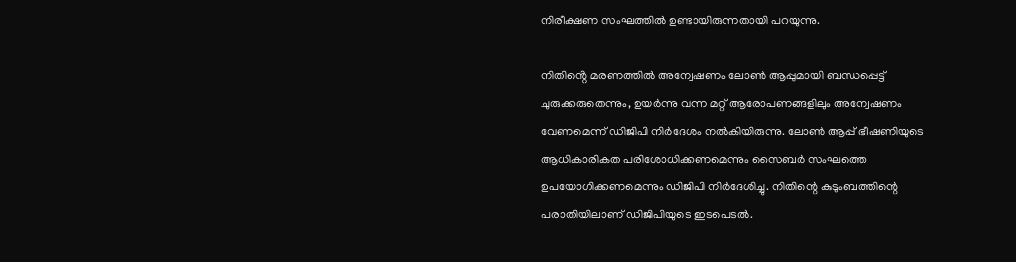നിരീക്ഷണ സംഘത്തിൽ ഉണ്ടായിരുന്നതായി പറയുന്നു.

നിതിൻ്റെ മരണത്തിൽ അന്വേഷണം ലോൺ ആപ്പുമായി ബന്ധപ്പെട്ട് ചുരുക്കരുതെന്നും, ഉയർന്നു വന്ന മറ്റ് ആരോപണങ്ങളിലും അന്വേഷണം വേണമെന്ന് ഡിജിപി നിർദേശം നൽകിയിരുന്നു. ലോൺ ആപ്പ് ഭീഷണിയുടെ ആധികാരികത പരിശോധിക്കണമെന്നും സൈബർ സംഘത്തെ ഉപയോഗിക്കണമെന്നും ഡിജിപി നിർദേശിച്ചു. നിതിന്റെ കുടുംബത്തിന്റെ പരാതിയിലാണ് ഡിജിപിയുടെ ഇടപെടൽ.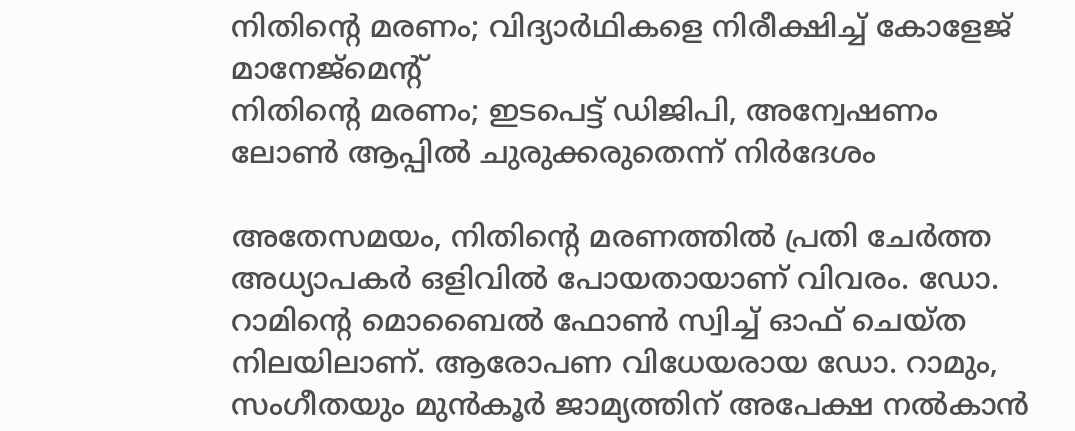നിതിന്റെ മരണം; വിദ്യാർഥികളെ നിരീക്ഷിച്ച് കോളേജ് മാനേജ്മെന്റ്
നിതിൻ്റെ മരണം; ഇടപെട്ട് ഡിജിപി, അന്വേഷണം ലോൺ ആപ്പിൽ ചുരുക്കരുതെന്ന് നിർദേശം

അതേസമയം, നിതിൻ്റെ മരണത്തിൽ പ്രതി ചേർത്ത അധ്യാപകർ ഒളിവിൽ പോയതായാണ് വിവരം. ഡോ. റാമിന്റെ മൊബൈൽ ഫോൺ സ്വിച്ച് ഓഫ് ചെയ്ത നിലയിലാണ്. ആരോപണ വിധേയരായ ഡോ. റാമും, സംഗീതയും മുൻ‌കൂർ ജാമ്യത്തിന് അപേക്ഷ നൽകാൻ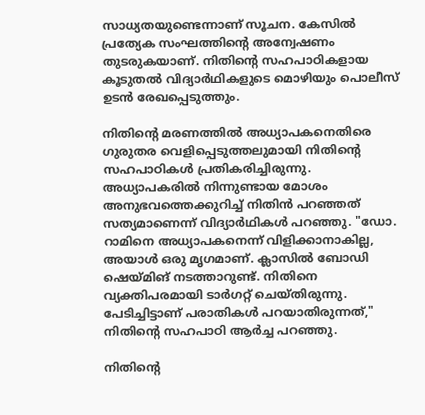സാധ്യതയുണ്ടെന്നാണ് സൂചന. കേസിൽ പ്രത്യേക സംഘത്തിന്റെ അന്വേഷണം തുടരുകയാണ്. നിതിന്റെ സഹപാഠികളായ കൂടുതല്‍ വിദ്യാർഥികളുടെ മൊഴിയും പൊലീസ് ഉടൻ രേഖപ്പെടുത്തും.

നിതിന്റെ മരണത്തിൽ അധ്യാപകനെതിരെ ഗുരുതര വെളിപ്പെടുത്തലുമായി നിതിന്റെ സഹപാഠികൾ പ്രതികരിച്ചിരുന്നു. അധ്യാപകരിൽ നിന്നുണ്ടായ മോശം അനുഭവത്തെക്കുറിച്ച് നിതിൻ പറഞ്ഞത് സത്യമാണെന്ന് വിദ്യാർഥികൾ പറഞ്ഞു. "ഡോ. റാമിനെ അധ്യാപകനെന്ന് വിളിക്കാനാകില്ല, അയാൾ ഒരു മൃഗമാണ്. ക്ലാസിൽ ബോഡി ഷെയ്മിങ് നടത്താറുണ്ട്. നിതിനെ വ്യക്തിപരമായി ടാർഗറ്റ് ചെയ്തിരുന്നു. പേടിച്ചിട്ടാണ് പരാതികൾ പറയാതിരുന്നത്," നിതിന്റെ സഹപാഠി ആർച്ച പറഞ്ഞു.

നിതിന്റെ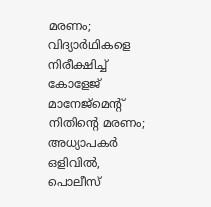മരണം; വിദ്യാർഥികളെ നിരീക്ഷിച്ച് കോളേജ് മാനേജ്മെന്റ്
നിതിൻ്റെ മരണം; അധ്യാപകർ ഒളിവിൽ, പൊലീസ്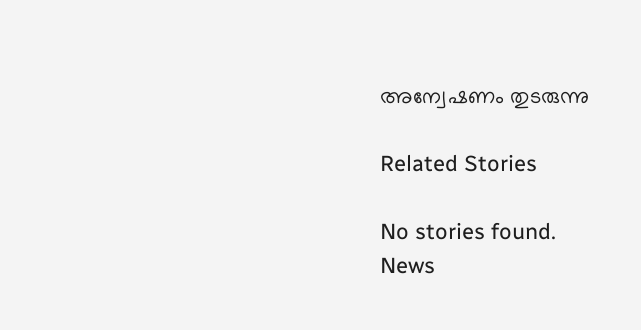അന്വേഷണം തുടരുന്നു

Related Stories

No stories found.
News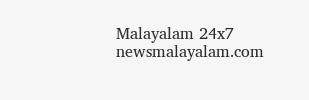Malayalam 24x7
newsmalayalam.com